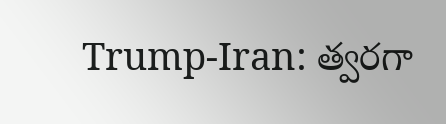Trump-Iran: త్వరగా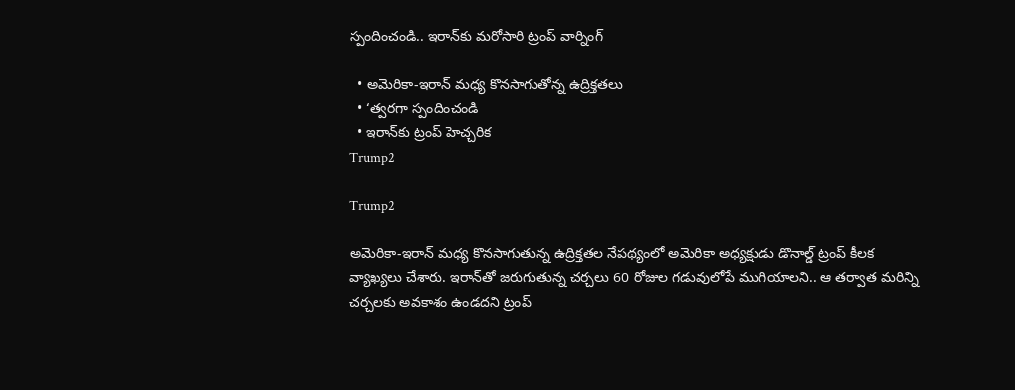స్పందించండి.. ఇరాన్‌కు మరోసారి ట్రంప్ వార్నింగ్

  • అమెరికా-ఇరాన్ మధ్య కొనసాగుతోన్న ఉద్రిక్తతలు
  • ‘త్వరగా స్పందించండి
  • ఇరాన్‌కు ట్రంప్ హెచ్చరిక
Trump2

Trump2

అమెరికా-ఇరాన్ మధ్య కొనసాగుతున్న ఉద్రిక్తతల నేపథ్యంలో అమెరికా అధ్యక్షుడు డొనాల్డ్ ట్రంప్ కీలక వ్యాఖ్యలు చేశారు. ఇరాన్‌తో జరుగుతున్న చర్చలు 60 రోజుల గడువులోపే ముగియాలని.. ఆ తర్వాత మరిన్ని చర్చలకు అవకాశం ఉండదని ట్రంప్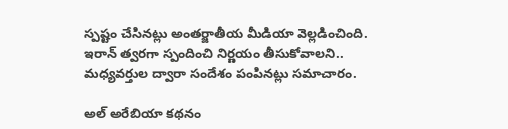స్పష్టం చేసినట్లు అంతర్జాతీయ మీడియా వెల్లడించింది. ఇరాన్ త్వరగా స్పందించి నిర్ణయం తీసుకోవాలని.. మధ్యవర్తుల ద్వారా సందేశం పంపినట్లు సమాచారం.

అల్ అరేబియా కథనం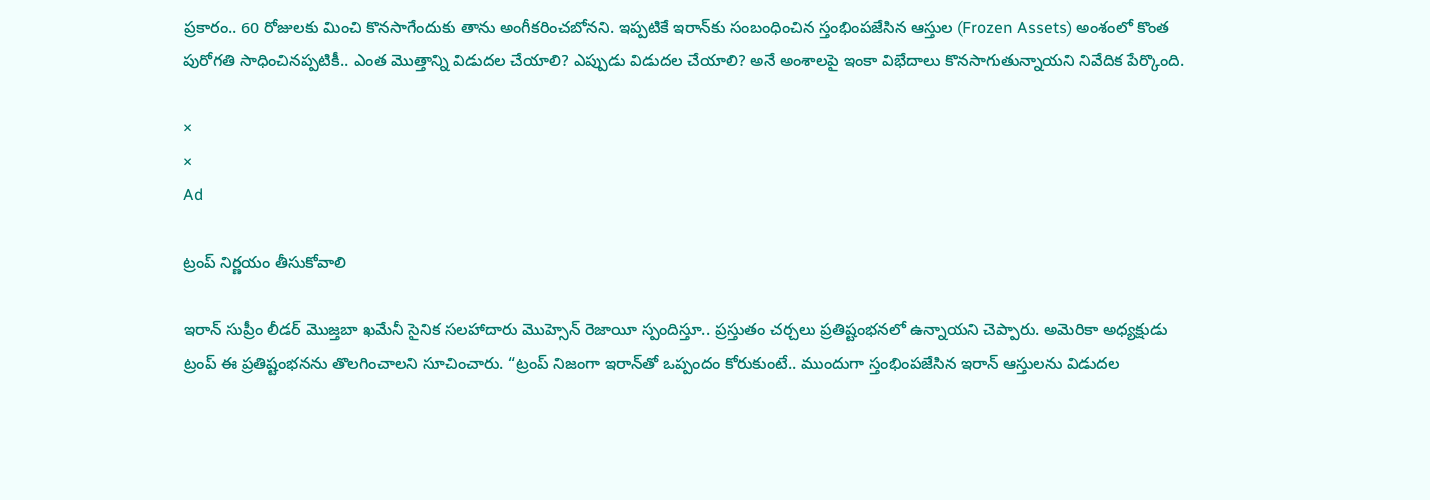ప్రకారం.. 60 రోజులకు మించి కొనసాగేందుకు తాను అంగీకరించబోనని. ఇప్పటికే ఇరాన్‌కు సంబంధించిన స్తంభింపజేసిన ఆస్తుల (Frozen Assets) అంశంలో కొంత పురోగతి సాధించినప్పటికీ.. ఎంత మొత్తాన్ని విడుదల చేయాలి? ఎప్పుడు విడుదల చేయాలి? అనే అంశాలపై ఇంకా విభేదాలు కొనసాగుతున్నాయని నివేదిక పేర్కొంది.

×
×
Ad

ట్రంప్ నిర్ణయం తీసుకోవాలి

ఇరాన్ సుప్రీం లీడర్ మొజ్తబా ఖమేనీ సైనిక సలహాదారు మొహ్సెన్ రెజాయీ స్పందిస్తూ.. ప్రస్తుతం చర్చలు ప్రతిష్టంభనలో ఉన్నాయని చెప్పారు. అమెరికా అధ్యక్షుడు ట్రంప్ ఈ ప్రతిష్టంభనను తొలగించాలని సూచించారు. “ట్రంప్ నిజంగా ఇరాన్‌తో ఒప్పందం కోరుకుంటే.. ముందుగా స్తంభింపజేసిన ఇరాన్ ఆస్తులను విడుదల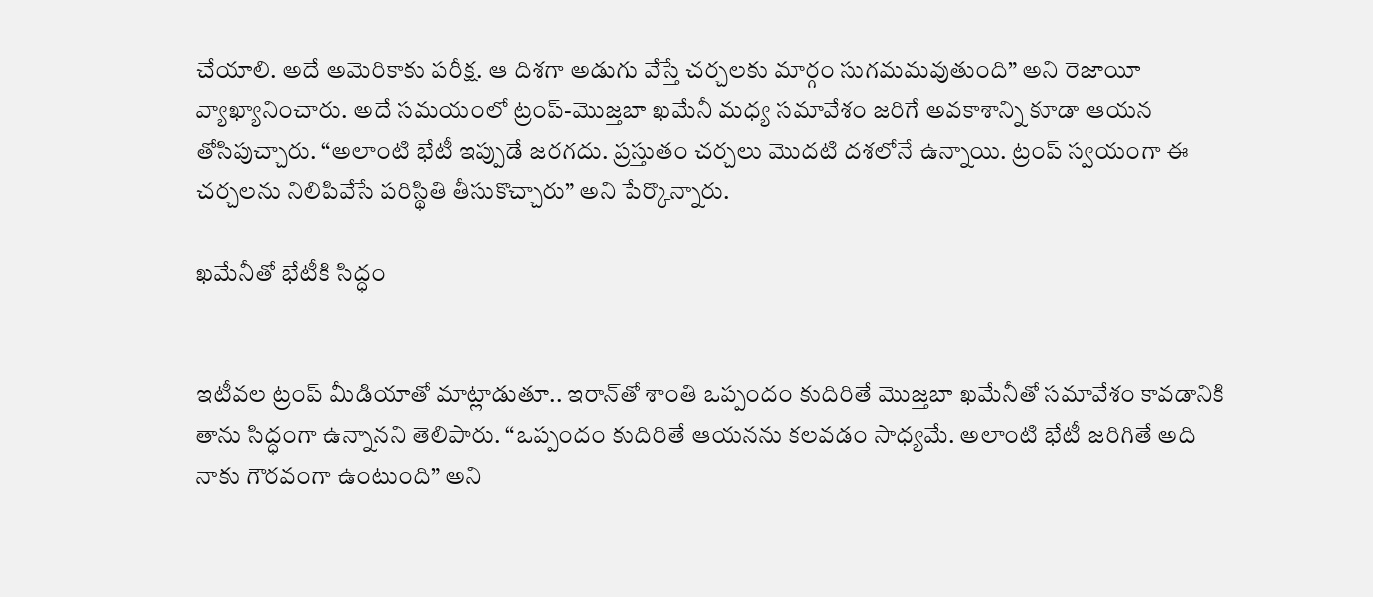చేయాలి. అదే అమెరికాకు పరీక్ష. ఆ దిశగా అడుగు వేస్తే చర్చలకు మార్గం సుగమమవుతుంది” అని రెజాయీ వ్యాఖ్యానించారు. అదే సమయంలో ట్రంప్-మొజ్తబా ఖమేనీ మధ్య సమావేశం జరిగే అవకాశాన్ని కూడా ఆయన తోసిపుచ్చారు. “అలాంటి భేటీ ఇప్పుడే జరగదు. ప్రస్తుతం చర్చలు మొదటి దశలోనే ఉన్నాయి. ట్రంప్ స్వయంగా ఈ చర్చలను నిలిపివేసే పరిస్థితి తీసుకొచ్చారు” అని పేర్కొన్నారు.

ఖమేనీతో భేటీకి సిద్ధం


ఇటీవల ట్రంప్ మీడియాతో మాట్లాడుతూ.. ఇరాన్‌తో శాంతి ఒప్పందం కుదిరితే మొజ్తబా ఖమేనీతో సమావేశం కావడానికి తాను సిద్ధంగా ఉన్నానని తెలిపారు. “ఒప్పందం కుదిరితే ఆయనను కలవడం సాధ్యమే. అలాంటి భేటీ జరిగితే అది నాకు గౌరవంగా ఉంటుంది” అని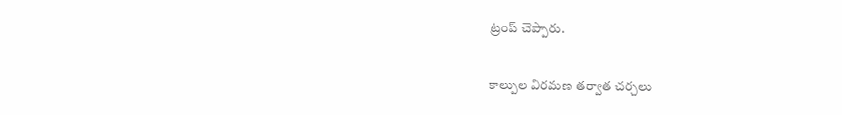ట్రంప్ చెప్పారు.

కాల్పుల విరమణ తర్వాత చర్చలు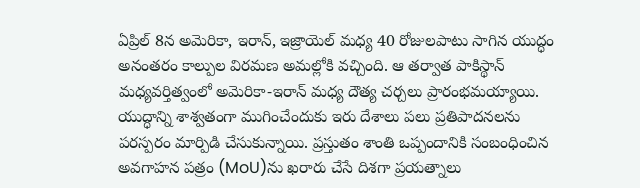ఏప్రిల్ 8న అమెరికా, ఇరాన్, ఇజ్రాయెల్ మధ్య 40 రోజులపాటు సాగిన యుద్ధం అనంతరం కాల్పుల విరమణ అమల్లోకి వచ్చింది. ఆ తర్వాత పాకిస్థాన్ మధ్యవర్తిత్వంలో అమెరికా-ఇరాన్ మధ్య దౌత్య చర్చలు ప్రారంభమయ్యాయి. యుద్ధాన్ని శాశ్వతంగా ముగించేందుకు ఇరు దేశాలు పలు ప్రతిపాదనలను పరస్పరం మార్పిడి చేసుకున్నాయి. ప్రస్తుతం శాంతి ఒప్పందానికి సంబంధించిన అవగాహన పత్రం (MoU)ను ఖరారు చేసే దిశగా ప్రయత్నాలు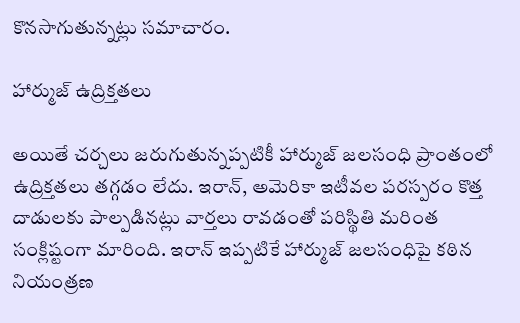కొనసాగుతున్నట్లు సమాచారం.

హార్ముజ్ ఉద్రిక్తతలు

అయితే చర్చలు జరుగుతున్నప్పటికీ హార్ముజ్ జలసంధి ప్రాంతంలో ఉద్రిక్తతలు తగ్గడం లేదు. ఇరాన్, అమెరికా ఇటీవల పరస్పరం కొత్త దాడులకు పాల్పడినట్లు వార్తలు రావడంతో పరిస్థితి మరింత సంక్లిష్టంగా మారింది. ఇరాన్ ఇప్పటికే హార్ముజ్ జలసంధిపై కఠిన నియంత్రణ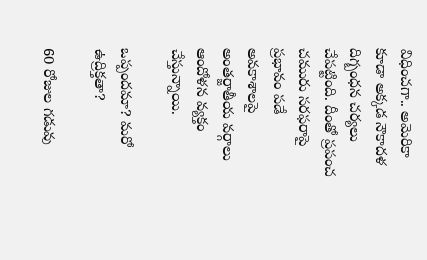విధించగా.. అమెరికా కూడా అక్కడ నౌకాదళ దిగ్బంధన చర్యలు చేపట్టింది. దీంతో ప్రపంచ చమురు సరఫరాపై ప్రభావం పడే అవకాశాలపై అంతర్జాతీయ వర్గాలు ఆందోళన వ్యక్తం చేస్తున్నాయి.

ఒప్పందమా? మరో ఉద్రిక్తతా?

60 రోజుల గడువు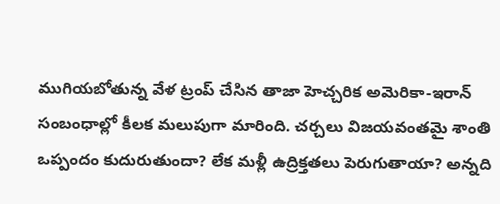ముగియబోతున్న వేళ ట్రంప్ చేసిన తాజా హెచ్చరిక అమెరికా-ఇరాన్ సంబంధాల్లో కీలక మలుపుగా మారింది. చర్చలు విజయవంతమై శాంతి ఒప్పందం కుదురుతుందా? లేక మళ్లీ ఉద్రిక్తతలు పెరుగుతాయా? అన్నది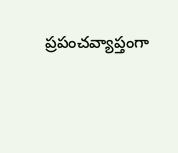ప్రపంచవ్యాప్తంగా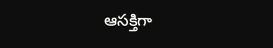ఆసక్తిగా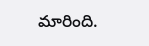మారింది.